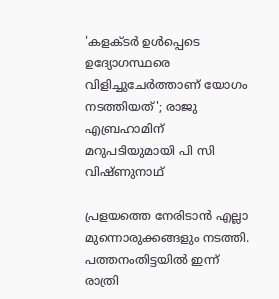'കളക്ടര്‍ ഉള്‍പ്പെടെ ഉദ്യോഗസ്ഥരെ വിളിച്ചുചേര്‍ത്താണ് യോഗം നടത്തിയത്'; രാജു എബ്രഹാമിന് മറുപടിയുമായി പി സി വിഷ്ണുനാഥ്

പ്രളയത്തെ നേരിടാന്‍ എല്ലാ മുന്നൊരുക്കങ്ങളും നടത്തി. പത്തനംതിട്ടയില്‍ ഇന്ന് രാത്രി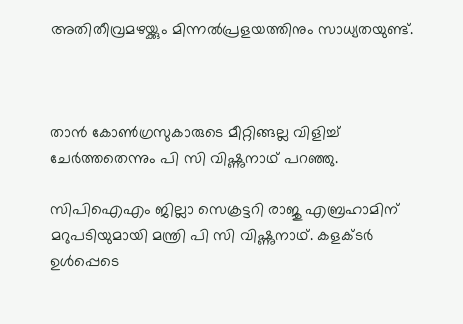അതിതീവ്രമഴയ്ക്കും മിന്നല്‍പ്രളയത്തിനും സാധ്യതയുണ്ട്.



താന്‍ കോണ്‍ഗ്രസുകാരുടെ മീറ്റിങ്ങല്ല വിളിച്ച് ചേര്‍ത്തതെന്നും പി സി വിഷ്ണുനാഥ് പറഞ്ഞു.

സിപിഐഎം ജില്ലാ സെക്രട്ടറി രാജു എബ്രഹാമിന് മറുപടിയുമായി മന്ത്രി പി സി വിഷ്ണുനാഥ്. കളക്ടര്‍ ഉള്‍പ്പെടെ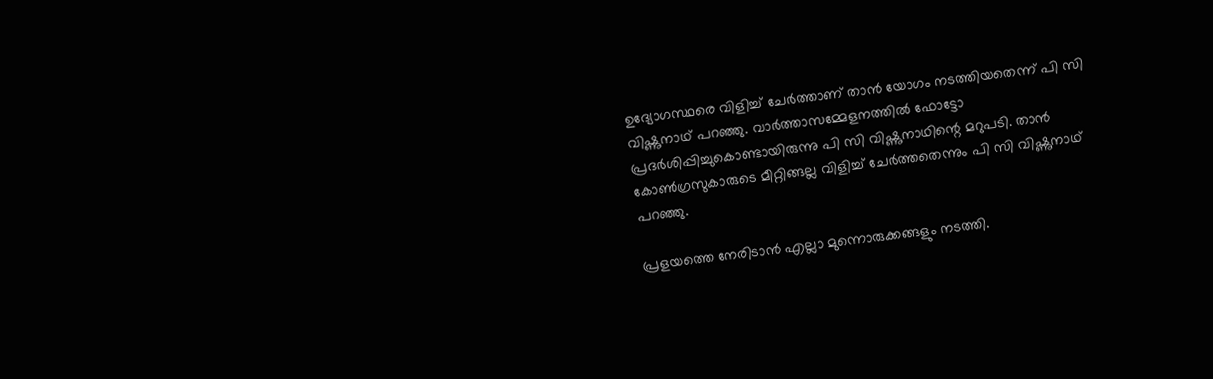ഉദ്യോഗസ്ഥരെ വിളിച്ച് ചേര്‍ത്താണ് താന്‍ യോഗം നടത്തിയതെന്ന് പി സി വിഷ്ണുനാഥ് പറഞ്ഞു. വാര്‍ത്താസമ്മേളനത്തില്‍ ഫോട്ടോ പ്രദര്‍ശിപ്പിച്ചുകൊണ്ടായിരുന്നു പി സി വിഷ്ണുനാഥിന്റെ മറുപടി. താന്‍ കോണ്‍ഗ്രസുകാരുടെ മീറ്റിങ്ങല്ല വിളിച്ച് ചേര്‍ത്തതെന്നും പി സി വിഷ്ണുനാഥ് പറഞ്ഞു.

പ്രളയത്തെ നേരിടാന്‍ എല്ലാ മുന്നൊരുക്കങ്ങളും നടത്തി.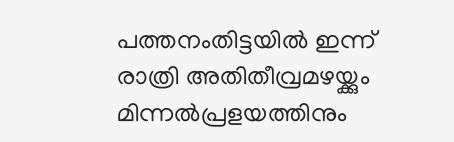പത്തനംതിട്ടയില്‍ ഇന്ന് രാത്രി അതിതീവ്രമഴയ്ക്കും മിന്നല്‍പ്രളയത്തിനും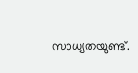സാധ്യതയുണ്ട്.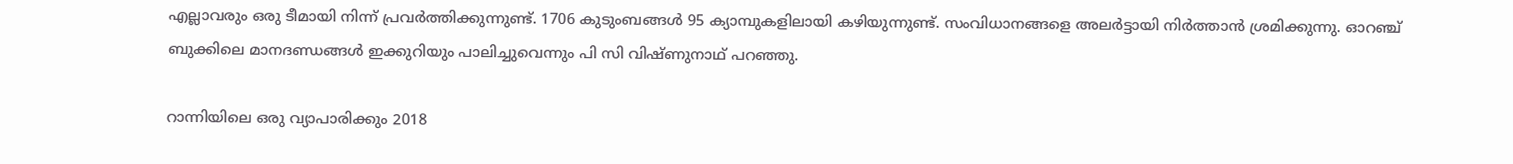എല്ലാവരും ഒരു ടീമായി നിന്ന് പ്രവര്‍ത്തിക്കുന്നുണ്ട്. 1706 കുടുംബങ്ങള്‍ 95 ക്യാമ്പുകളിലായി കഴിയുന്നുണ്ട്. സംവിധാനങ്ങളെ അലര്‍ട്ടായി നിര്‍ത്താന്‍ ശ്രമിക്കുന്നു. ഓറഞ്ച് ബുക്കിലെ മാനദണ്ഡങ്ങള്‍ ഇക്കുറിയും പാലിച്ചുവെന്നും പി സി വിഷ്ണുനാഥ് പറഞ്ഞു.

റാന്നിയിലെ ഒരു വ്യാപാരിക്കും 2018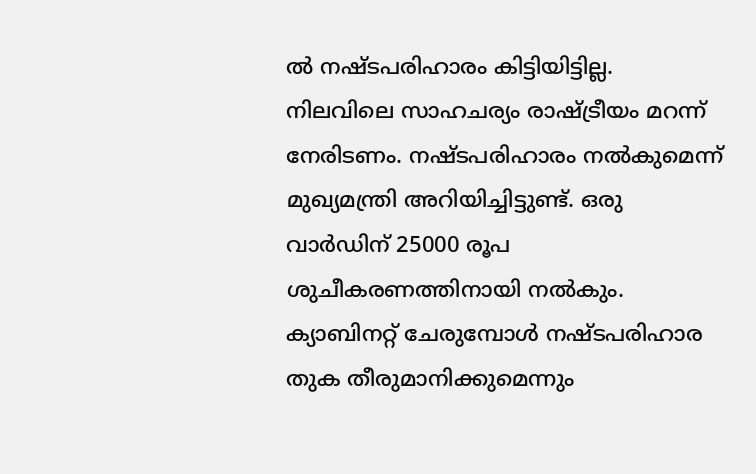ല്‍ നഷ്ടപരിഹാരം കിട്ടിയിട്ടില്ല. നിലവിലെ സാഹചര്യം രാഷ്ട്രീയം മറന്ന് നേരിടണം. നഷ്ടപരിഹാരം നല്‍കുമെന്ന് മുഖ്യമന്ത്രി അറിയിച്ചിട്ടുണ്ട്. ഒരു വാര്‍ഡിന് 25000 രൂപ ശുചീകരണത്തിനായി നല്‍കും. ക്യാബിനറ്റ് ചേരുമ്പോള്‍ നഷ്ടപരിഹാര തുക തീരുമാനിക്കുമെന്നും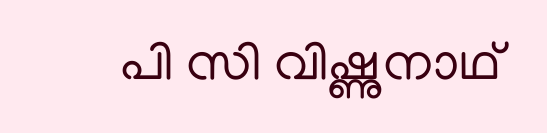പി സി വിഷ്ണുനാഥ്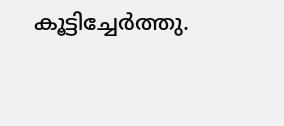കൂട്ടിച്ചേര്‍ത്തു.